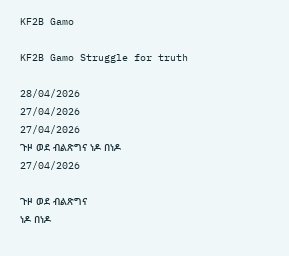KF2B Gamo

KF2B Gamo Struggle for truth

28/04/2026
27/04/2026
27/04/2026
ጉዞ ወደ ብልጽግና ነዶ በነዶ
27/04/2026

ጉዞ ወደ ብልጽግና
ነዶ በነዶ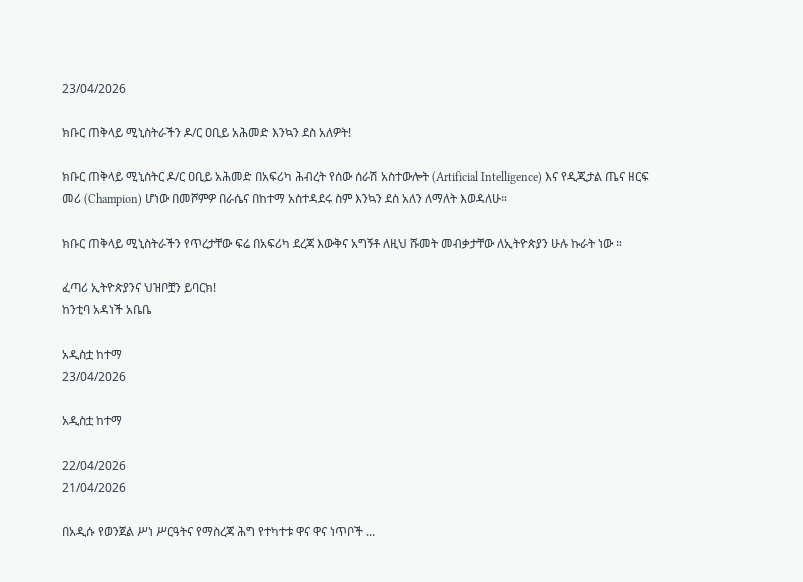23/04/2026

ክቡር ጠቅላይ ሚኒስትራችን ዶ/ር ዐቢይ አሕመድ እንኳን ደስ አለዎት!

ክቡር ጠቅላይ ሚኒስትር ዶ/ር ዐቢይ አሕመድ በአፍሪካ ሕብረት የሰው ሰራሽ አስተውሎት (Artificial Intelligence) እና የዲጂታል ጤና ዘርፍ መሪ (Champion) ሆነው በመሾምዎ በራሴና በከተማ አስተዳደሩ ስም እንኳን ደስ አለን ለማለት እወዳለሁ።

ክቡር ጠቅላይ ሚኒስትራችን የጥረታቸው ፍሬ በአፍሪካ ደረጃ እውቅና አግኝቶ ለዚህ ሹመት መብቃታቸው ለኢትዮጵያን ሁሉ ኩራት ነው ።

ፈጣሪ ኢትዮጵያንና ህዝቦቿን ይባርክ!
ከንቲባ አዳነች አቤቤ

አዲስቷ ከተማ
23/04/2026

አዲስቷ ከተማ

22/04/2026
21/04/2026

በአዲሱ የወንጀል ሥነ ሥርዓትና የማስረጃ ሕግ የተካተቱ ዋና ዋና ነጥቦች ...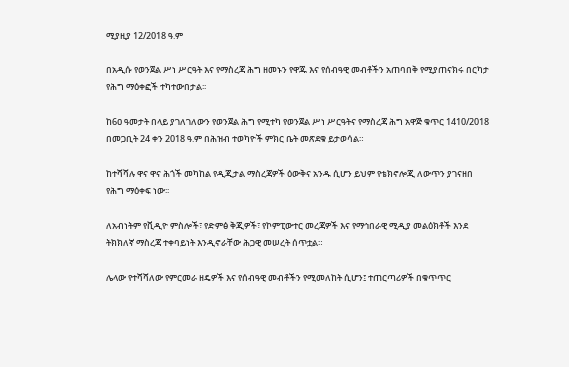ሚያዚያ 12/2018 ዓ.ም

በአዲሱ የወንጀል ሥነ ሥርዓት እና የማስረጃ ሕግ ዘመኑን የዋጁ እና የሰብዓዊ መብቶችን አጠባበቅ የሚያጠናክሩ በርካታ የሕግ ማዕቀፎች ተካተውበታል፡፡

ከ6ዐ ዓመታት በላይ ያገለገለውን የወንጀል ሕግ የሚተካ የወንጀል ሥነ ሥርዓትና የማስረጃ ሕግ አዋጅ ቁጥር 1410/2018 በመጋቢት 24 ቀን 2018 ዓ.ም በሕዝብ ተወካዮች ምክር ቤት መጽደቁ ይታወሳል።

ከተሻሻሉ ዋና ዋና ሕጎች መካከል የዲጂታል ማስረጃዎች ዕውቅና አንዱ ሲሆን ይህም የቴክኖሎጂ ለውጥን ያገናዘበ የሕግ ማዕቀፍ ነው፡፡

ለአብነትም የቪዲዮ ምስሎች፣ የድምፅ ቅጂዎች፣ የኮምፒውተር መረጃዎች እና የማኅበራዊ ሚዲያ መልዕክቶች እንደ ትክክለኛ ማስረጃ ተቀባይነት እንዲኖራቸው ሕጋዊ መሠረት ሰጥቷል።

ሌላው የተሻሻለው የምርመራ ዘዴዎች እና የሰብዓዊ መብቶችን የሚመለከት ሲሆን፤ ተጠርጣሪዎች በቁጥጥር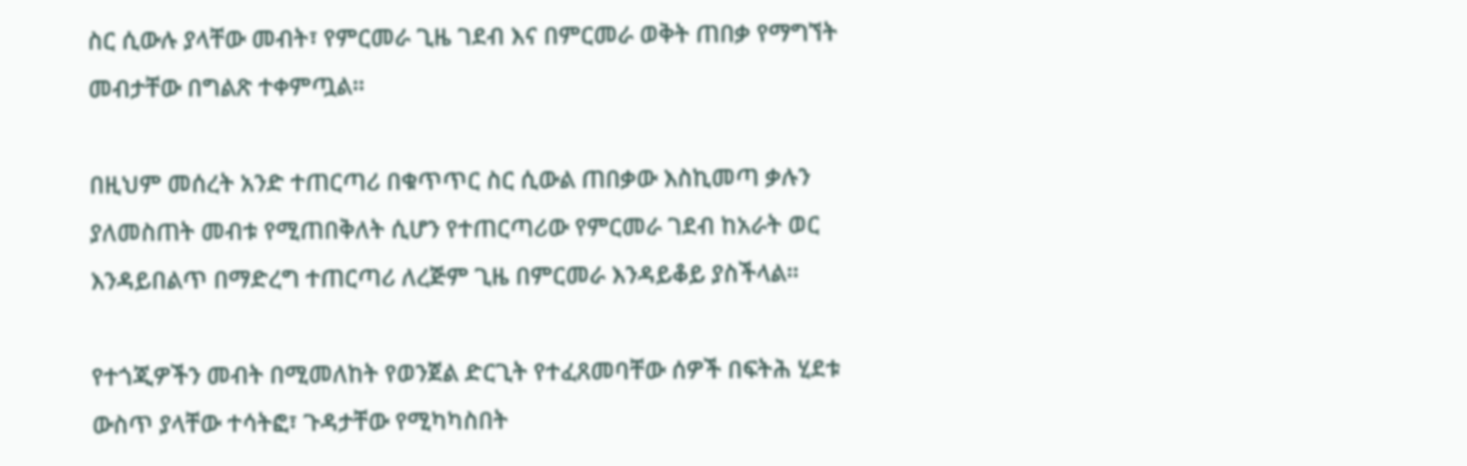ስር ሲውሉ ያላቸው መብት፣ የምርመራ ጊዜ ገደብ እና በምርመራ ወቅት ጠበቃ የማግኘት መብታቸው በግልጽ ተቀምጧል።

በዚህም መሰረት አንድ ተጠርጣሪ በቁጥጥር ስር ሲውል ጠበቃው እስኪመጣ ቃሉን ያለመስጠት መብቱ የሚጠበቅለት ሲሆን የተጠርጣሪው የምርመራ ገደብ ከአራት ወር እንዳይበልጥ በማድረግ ተጠርጣሪ ለረጅም ጊዜ በምርመራ እንዳይቆይ ያስችላል።

የተጎጂዎችን መብት በሚመለከት የወንጀል ድርጊት የተፈጸመባቸው ሰዎች በፍትሕ ሂደቱ ውስጥ ያላቸው ተሳትፎ፣ ጉዳታቸው የሚካካስበት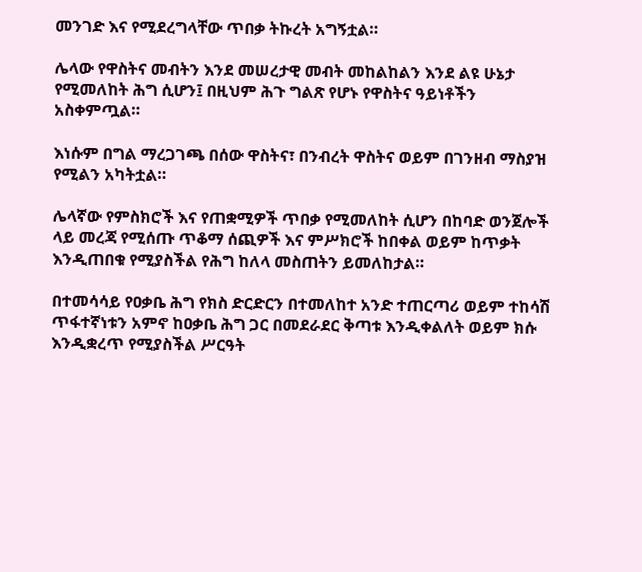መንገድ እና የሚደረግላቸው ጥበቃ ትኩረት አግኝቷል።

ሌላው የዋስትና መብትን እንደ መሠረታዊ መብት መከልከልን እንደ ልዩ ሁኔታ የሚመለከት ሕግ ሲሆን፤ በዚህም ሕጉ ግልጽ የሆኑ የዋስትና ዓይነቶችን አስቀምጧል።

እነሱም በግል ማረጋገጫ በሰው ዋስትና፣ በንብረት ዋስትና ወይም በገንዘብ ማስያዝ የሚልን አካትቷል።

ሌላኛው የምስክሮች እና የጠቋሚዎች ጥበቃ የሚመለከት ሲሆን በከባድ ወንጀሎች ላይ መረጃ የሚሰጡ ጥቆማ ሰጪዎች እና ምሥክሮች ከበቀል ወይም ከጥቃት እንዲጠበቁ የሚያስችል የሕግ ከለላ መስጠትን ይመለከታል።

በተመሳሳይ የዐቃቤ ሕግ የክስ ድርድርን በተመለከተ አንድ ተጠርጣሪ ወይም ተከሳሽ ጥፋተኛነቱን አምኖ ከዐቃቤ ሕግ ጋር በመደራደር ቅጣቱ እንዲቀልለት ወይም ክሱ እንዲቋረጥ የሚያስችል ሥርዓት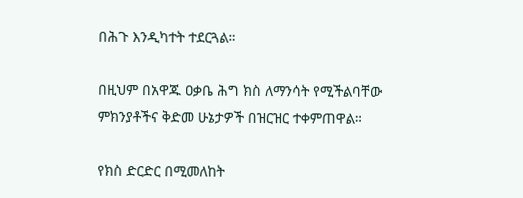በሕጉ እንዲካተት ተደርጓል።

በዚህም በአዋጁ ዐቃቤ ሕግ ክስ ለማንሳት የሚችልባቸው ምክንያቶችና ቅድመ ሁኔታዎች በዝርዝር ተቀምጠዋል።

የክስ ድርድር በሚመለከት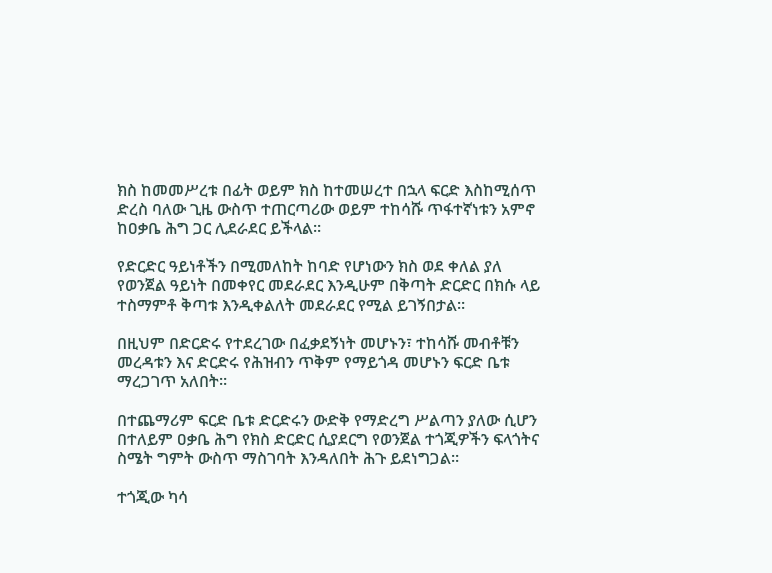ክስ ከመመሥረቱ በፊት ወይም ክስ ከተመሠረተ በኋላ ፍርድ እስከሚሰጥ ድረስ ባለው ጊዜ ውስጥ ተጠርጣሪው ወይም ተከሳሹ ጥፋተኛነቱን አምኖ ከዐቃቤ ሕግ ጋር ሊደራደር ይችላል።

የድርድር ዓይነቶችን በሚመለከት ከባድ የሆነውን ክስ ወደ ቀለል ያለ የወንጀል ዓይነት በመቀየር መደራደር እንዲሁም በቅጣት ድርድር በክሱ ላይ ተስማምቶ ቅጣቱ እንዲቀልለት መደራደር የሚል ይገኝበታል።

በዚህም በድርድሩ የተደረገው በፈቃደኝነት መሆኑን፣ ተከሳሹ መብቶቹን መረዳቱን እና ድርድሩ የሕዝብን ጥቅም የማይጎዳ መሆኑን ፍርድ ቤቱ ማረጋገጥ አለበት።

በተጨማሪም ፍርድ ቤቱ ድርድሩን ውድቅ የማድረግ ሥልጣን ያለው ሲሆን በተለይም ዐቃቤ ሕግ የክስ ድርድር ሲያደርግ የወንጀል ተጎጂዎችን ፍላጎትና ስሜት ግምት ውስጥ ማስገባት እንዳለበት ሕጉ ይደነግጋል።

ተጎጂው ካሳ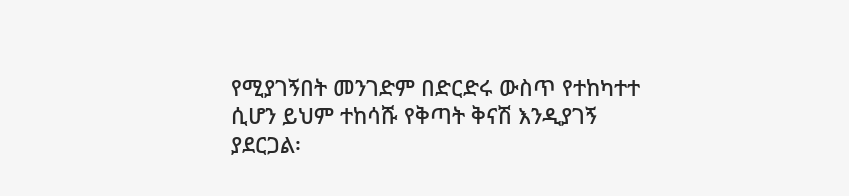የሚያገኝበት መንገድም በድርድሩ ውስጥ የተከካተተ ሲሆን ይህም ተከሳሹ የቅጣት ቅናሽ እንዲያገኝ ያደርጋል፡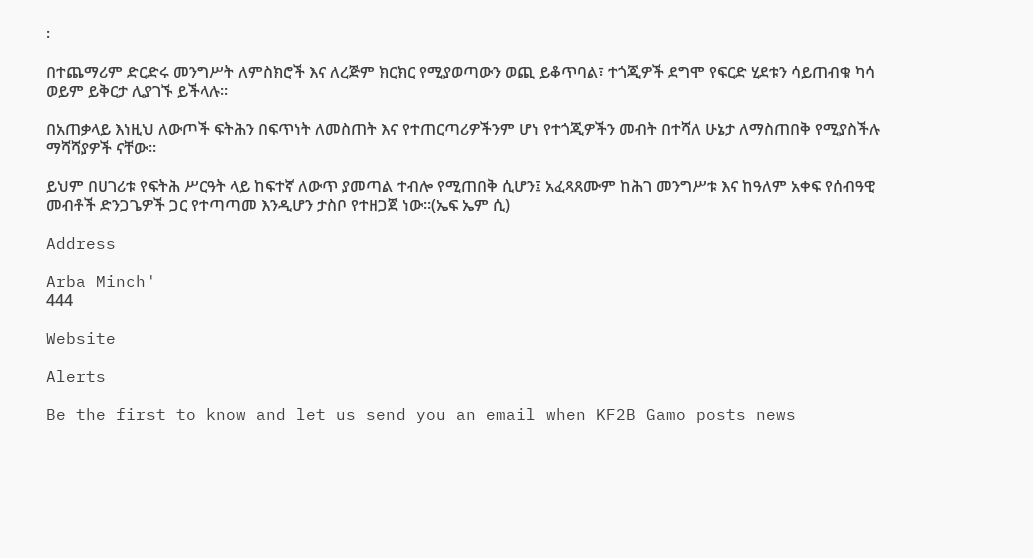፡

በተጨማሪም ድርድሩ መንግሥት ለምስክሮች እና ለረጅም ክርክር የሚያወጣውን ወጪ ይቆጥባል፣ ተጎጂዎች ደግሞ የፍርድ ሂደቱን ሳይጠብቁ ካሳ ወይም ይቅርታ ሊያገኙ ይችላሉ።

በአጠቃላይ እነዚህ ለውጦች ፍትሕን በፍጥነት ለመስጠት እና የተጠርጣሪዎችንም ሆነ የተጎጂዎችን መብት በተሻለ ሁኔታ ለማስጠበቅ የሚያስችሉ ማሻሻያዎች ናቸው፡፡

ይህም በሀገሪቱ የፍትሕ ሥርዓት ላይ ከፍተኛ ለውጥ ያመጣል ተብሎ የሚጠበቅ ሲሆን፤ አፈጻጸሙም ከሕገ መንግሥቱ እና ከዓለም አቀፍ የሰብዓዊ መብቶች ድንጋጌዎች ጋር የተጣጣመ እንዲሆን ታስቦ የተዘጋጀ ነው።(ኤፍ ኤም ሲ)

Address

Arba Minch'
444

Website

Alerts

Be the first to know and let us send you an email when KF2B Gamo posts news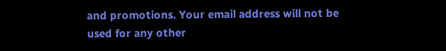and promotions. Your email address will not be used for any other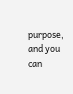purpose, and you can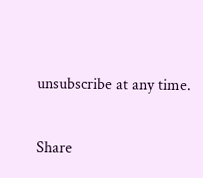unsubscribe at any time.

Share